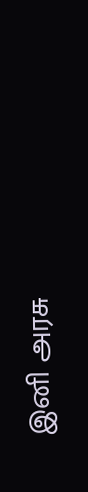இனி அரசு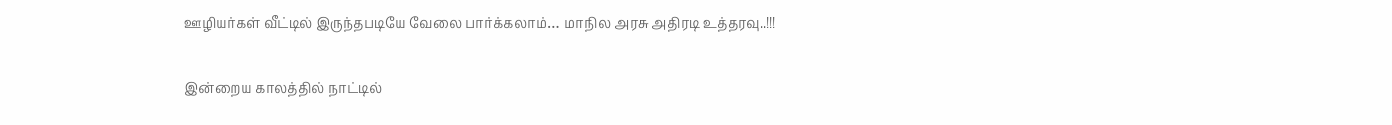ஊழியர்கள் வீட்டில் இருந்தபடியே வேலை பார்க்கலாம்… மாநில அரசு அதிரடி உத்தரவு..!!!

இன்றைய காலத்தில் நாட்டில்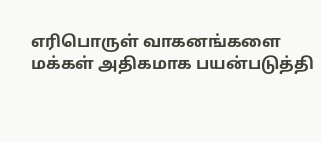எரிபொருள் வாகனங்களை மக்கள் அதிகமாக பயன்படுத்தி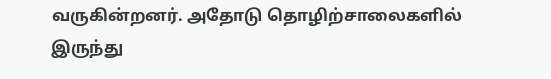வருகின்றனர். அதோடு தொழிற்சாலைகளில் இருந்து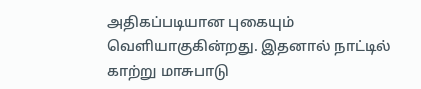அதிகப்படியான புகையும் வெளியாகுகின்றது. இதனால் நாட்டில் காற்று மாசுபாடு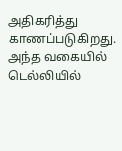அதிகரித்து காணப்படுகிறது. அந்த வகையில் டெல்லியில்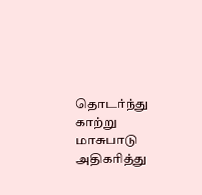தொடர்ந்து காற்று மாசுபாடு அதிகரித்து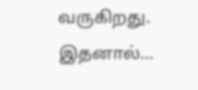வருகிறது. இதனால்…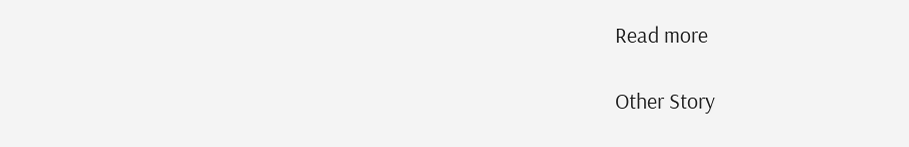Read more

Other Story